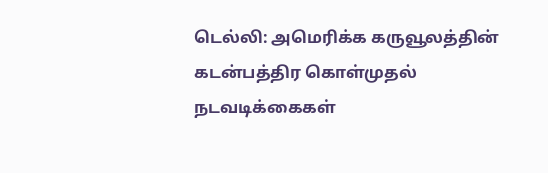டெல்லி: அமெரிக்க கருவூலத்தின் கடன்பத்திர கொள்முதல் நடவடிக்கைகள்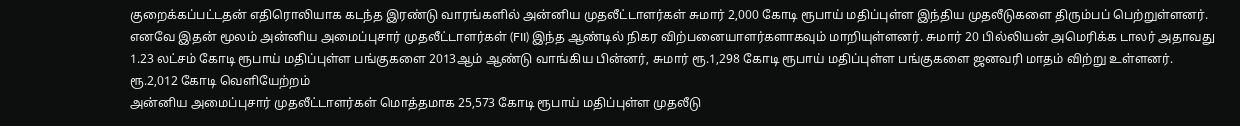குறைக்கப்பட்டதன் எதிரொலியாக கடந்த இரண்டு வாரங்களில் அன்னிய முதலீட்டாளர்கள் சுமார் 2,000 கோடி ரூபாய் மதிப்புள்ள இந்திய முதலீடுகளை திரும்பப் பெற்றுள்ளனர்.
எனவே இதன் மூலம் அன்னிய அமைப்புசார் முதலீட்டாளர்கள் (FII) இந்த ஆண்டில் நிகர விற்பனையாளர்களாகவும் மாறியுள்ளனர். சுமார் 20 பில்லியன் அமெரிக்க டாலர் அதாவது 1.23 லட்சம் கோடி ரூபாய் மதிப்புள்ள பங்குகளை 2013ஆம் ஆண்டு வாங்கிய பின்னர், சுமார் ரூ.1,298 கோடி ரூபாய் மதிப்புள்ள பங்குகளை ஜனவரி மாதம் விற்று உள்ளனர்.
ரூ.2,012 கோடி வெளியேற்றம்
அன்னிய அமைப்புசார் முதலீட்டாளர்கள் மொத்தமாக 25,573 கோடி ரூபாய் மதிப்புள்ள முதலீடு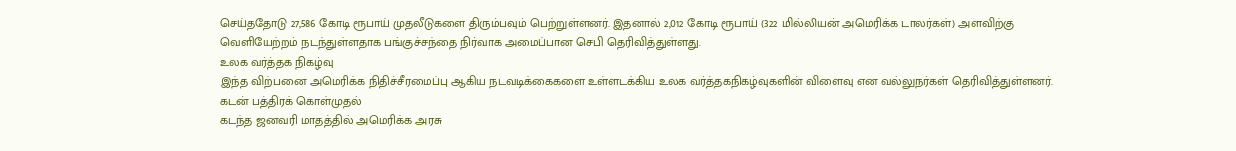செய்ததோடு 27,586 கோடி ரூபாய் முதலீடுகளை திரும்பவும் பெற்றுள்ளனர். இதனால் 2,012 கோடி ரூபாய் (322 மில்லியன் அமெரிக்க டாலர்கள்) அளவிற்கு வெளியேற்றம் நடந்துள்ளதாக பங்குச்சந்தை நிர்வாக அமைப்பான செபி தெரிவித்துள்ளது.
உலக வர்த்தக நிகழ்வு
இந்த விற்பனை அமெரிக்க நிதிச்சீரமைப்பு ஆகிய நடவடிக்கைகளை உள்ளடக்கிய உலக வர்த்தகநிகழ்வுகளின் விளைவு என வல்லுநர்கள் தெரிவித்துள்ளனர்.
கடன் பத்திரக் கொள்முதல்
கடந்த ஜனவரி மாதத்தில் அமெரிக்க அரசு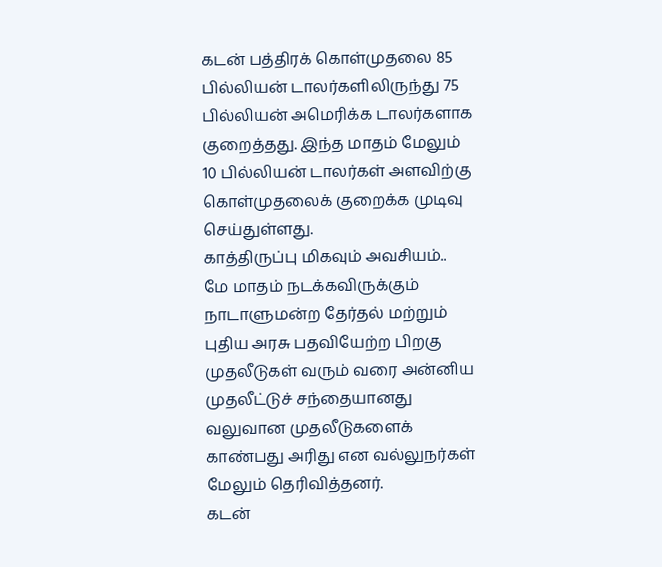கடன் பத்திரக் கொள்முதலை 85 பில்லியன் டாலர்களிலிருந்து 75 பில்லியன் அமெரிக்க டாலர்களாக குறைத்தது. இந்த மாதம் மேலும் 10 பில்லியன் டாலர்கள் அளவிற்கு கொள்முதலைக் குறைக்க முடிவு செய்துள்ளது.
காத்திருப்பு மிகவும் அவசியம்..
மே மாதம் நடக்கவிருக்கும் நாடாளுமன்ற தேர்தல் மற்றும் புதிய அரசு பதவியேற்ற பிறகு முதலீடுகள் வரும் வரை அன்னிய முதலீட்டுச் சந்தையானது வலுவான முதலீடுகளைக் காண்பது அரிது என வல்லுநர்கள் மேலும் தெரிவித்தனர்.
கடன்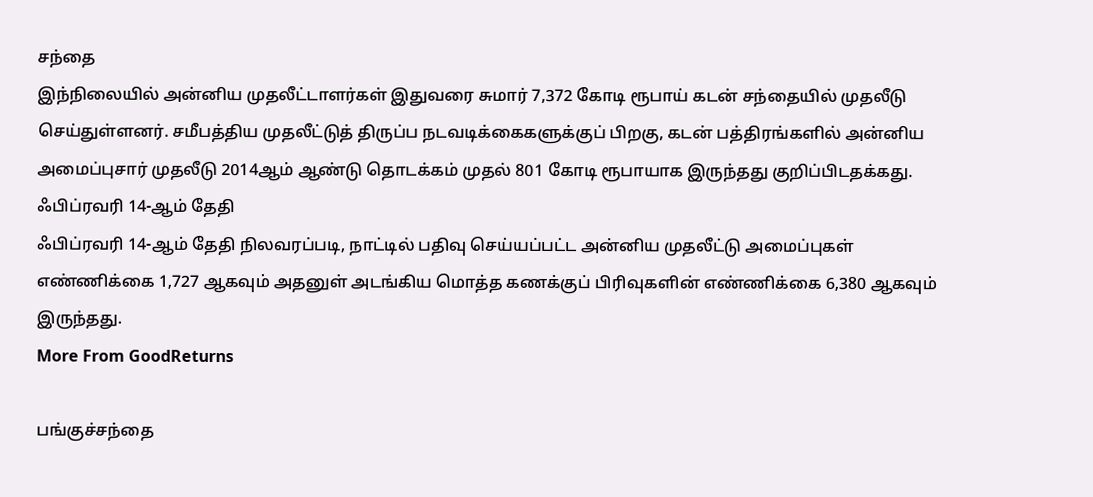சந்தை
இந்நிலையில் அன்னிய முதலீட்டாளர்கள் இதுவரை சுமார் 7,372 கோடி ரூபாய் கடன் சந்தையில் முதலீடு செய்துள்ளனர். சமீபத்திய முதலீட்டுத் திருப்ப நடவடிக்கைகளுக்குப் பிறகு, கடன் பத்திரங்களில் அன்னிய அமைப்புசார் முதலீடு 2014ஆம் ஆண்டு தொடக்கம் முதல் 801 கோடி ரூபாயாக இருந்தது குறிப்பிடதக்கது.
ஃபிப்ரவரி 14-ஆம் தேதி
ஃபிப்ரவரி 14-ஆம் தேதி நிலவரப்படி, நாட்டில் பதிவு செய்யப்பட்ட அன்னிய முதலீட்டு அமைப்புகள் எண்ணிக்கை 1,727 ஆகவும் அதனுள் அடங்கிய மொத்த கணக்குப் பிரிவுகளின் எண்ணிக்கை 6,380 ஆகவும் இருந்தது.
More From GoodReturns

பங்குச்சந்தை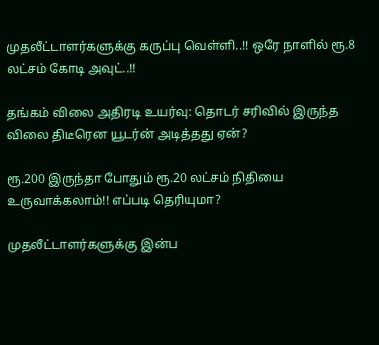முதலீட்டாளர்களுக்கு கருப்பு வெள்ளி..!! ஒரே நாளில் ரூ.8 லட்சம் கோடி அவுட்..!!

தங்கம் விலை அதிரடி உயர்வு: தொடர் சரிவில் இருந்த விலை திடீரென யூடர்ன் அடித்தது ஏன்?

ரூ.200 இருந்தா போதும் ரூ.20 லட்சம் நிதியை உருவாக்கலாம்!! எப்படி தெரியுமா?

முதலீட்டாளர்களுக்கு இன்ப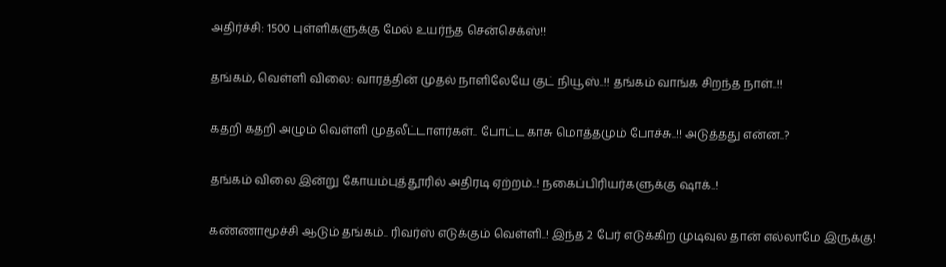அதிர்ச்சி: 1500 புள்ளிகளுக்கு மேல் உயர்ந்த சென்செக்ஸ்!!

தங்கம், வெள்ளி விலை: வாரத்தின் முதல் நாளிலேயே குட் நியூஸ்..!! தங்கம் வாங்க சிறந்த நாள்..!!

கதறி கதறி அழும் வெள்ளி முதலீட்டாளர்கள்.. போட்ட காசு மொத்தமும் போச்சு..!! அடுத்தது என்ன..?

தங்கம் விலை இன்று கோயம்புத்தூரில் அதிரடி ஏற்றம்..! நகைப்பிரியர்களுக்கு ஷாக்..!

கண்ணாமூச்சி ஆடும் தங்கம்.. ரிவர்ஸ் எடுக்கும் வெள்ளி..! இந்த 2 பேர் எடுக்கிற முடிவுல தான் எல்லாமே இருக்கு!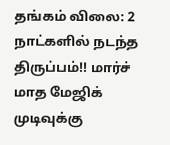தங்கம் விலை: 2 நாட்களில் நடந்த திருப்பம்!! மார்ச் மாத மேஜிக் முடிவுக்கு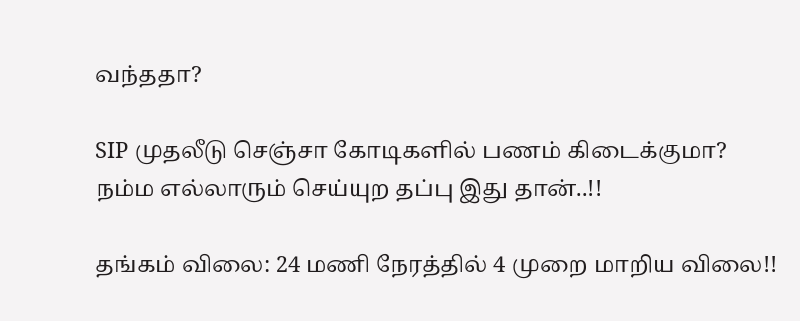வந்ததா?

SIP முதலீடு செஞ்சா கோடிகளில் பணம் கிடைக்குமா? நம்ம எல்லாரும் செய்யுற தப்பு இது தான்..!!

தங்கம் விலை: 24 மணி நேரத்தில் 4 முறை மாறிய விலை!!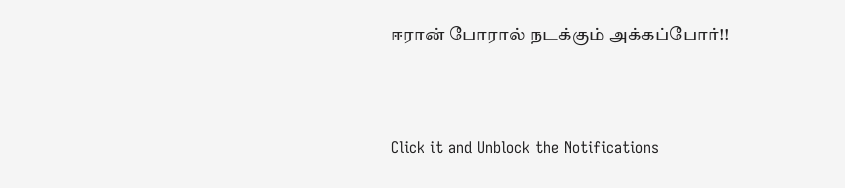ஈரான் போரால் நடக்கும் அக்கப்போர்!!



Click it and Unblock the Notifications